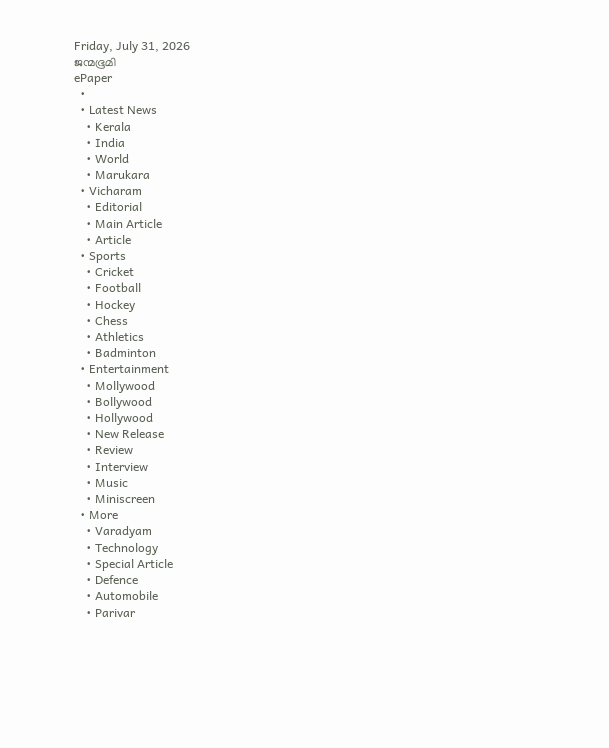Friday, July 31, 2026
ജന്മഭൂമി
ePaper
  •
  • Latest News
    • Kerala
    • India
    • World
    • Marukara
  • Vicharam
    • Editorial
    • Main Article
    • Article
  • Sports
    • Cricket
    • Football
    • Hockey
    • Chess
    • Athletics
    • Badminton
  • Entertainment
    • Mollywood
    • Bollywood
    • Hollywood
    • New Release
    • Review
    • Interview
    • Music
    • Miniscreen
  • More
    • Varadyam
    • Technology
    • Special Article
    • Defence
    • Automobile
    • Parivar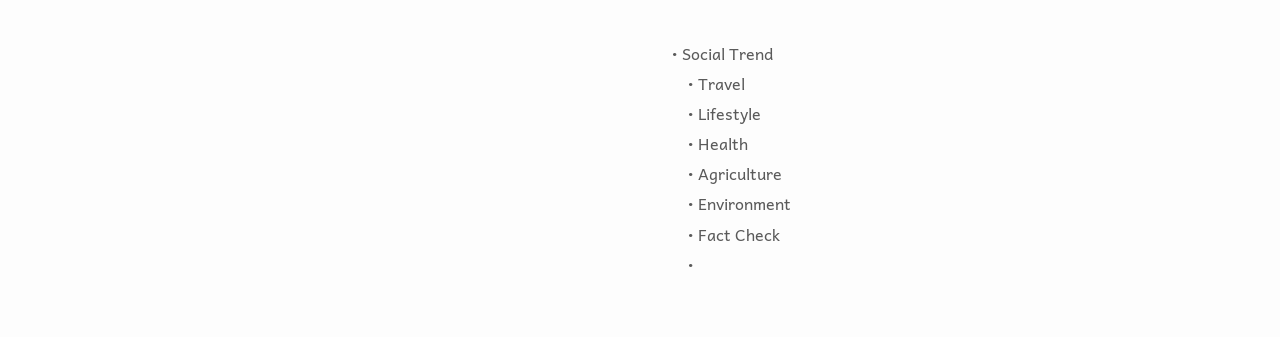• Social Trend
    • Travel
    • Lifestyle
    • Health
    • Agriculture
    • Environment
    • Fact Check
    •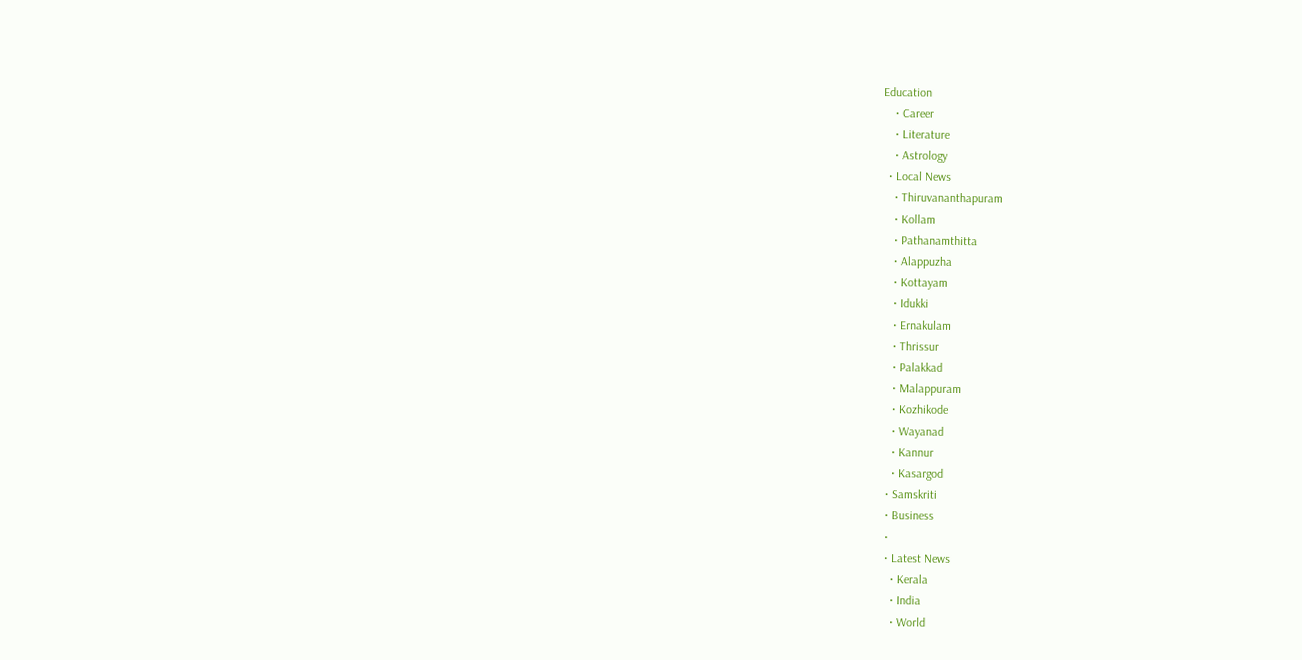Education
    • Career
    • Literature
    • Astrology
  • Local News
    • Thiruvananthapuram
    • Kollam
    • Pathanamthitta
    • Alappuzha
    • Kottayam
    • Idukki
    • Ernakulam
    • Thrissur
    • Palakkad
    • Malappuram
    • Kozhikode
    • Wayanad
    • Kannur
    • Kasargod
  • Samskriti
  • Business
  •
  • Latest News
    • Kerala
    • India
    • World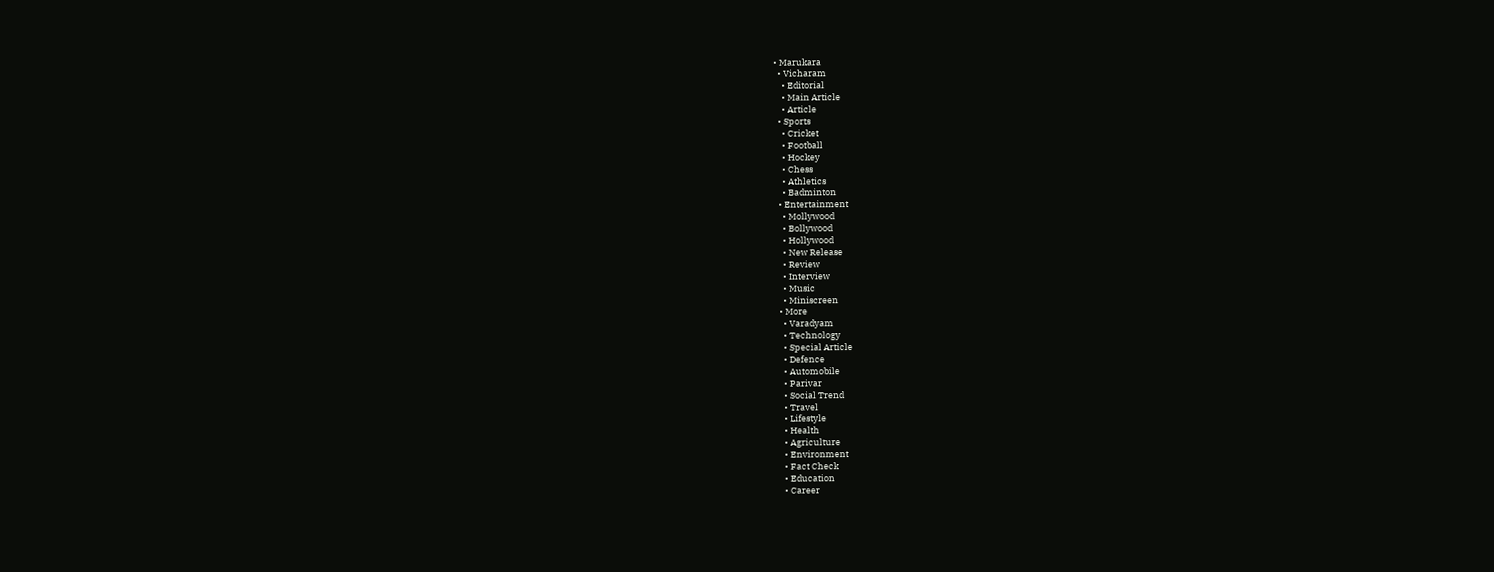• Marukara
  • Vicharam
    • Editorial
    • Main Article
    • Article
  • Sports
    • Cricket
    • Football
    • Hockey
    • Chess
    • Athletics
    • Badminton
  • Entertainment
    • Mollywood
    • Bollywood
    • Hollywood
    • New Release
    • Review
    • Interview
    • Music
    • Miniscreen
  • More
    • Varadyam
    • Technology
    • Special Article
    • Defence
    • Automobile
    • Parivar
    • Social Trend
    • Travel
    • Lifestyle
    • Health
    • Agriculture
    • Environment
    • Fact Check
    • Education
    • Career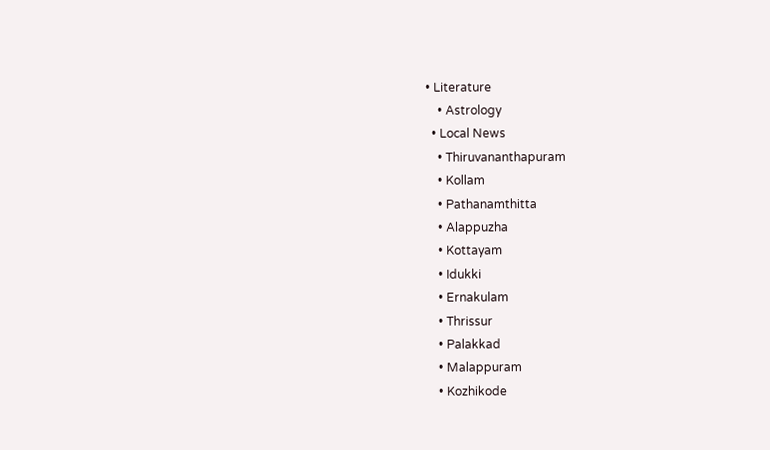• Literature
    • Astrology
  • Local News
    • Thiruvananthapuram
    • Kollam
    • Pathanamthitta
    • Alappuzha
    • Kottayam
    • Idukki
    • Ernakulam
    • Thrissur
    • Palakkad
    • Malappuram
    • Kozhikode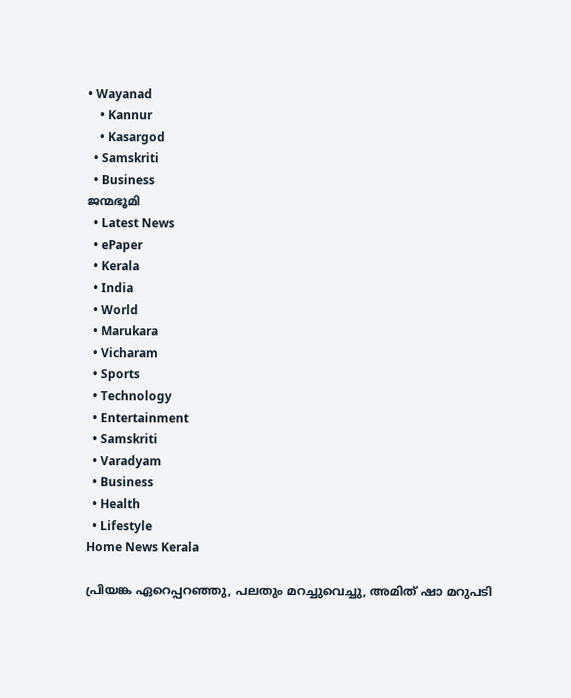• Wayanad
    • Kannur
    • Kasargod
  • Samskriti
  • Business
ജന്മഭൂമി
  • Latest News
  • ePaper
  • Kerala
  • India
  • World
  • Marukara
  • Vicharam
  • Sports
  • Technology
  • Entertainment
  • Samskriti
  • Varadyam
  • Business
  • Health
  • Lifestyle
Home News Kerala

പ്രിയങ്ക ഏറെപ്പറഞ്ഞു, പലതും മറച്ചുവെച്ചു, അമിത് ഷാ മറുപടി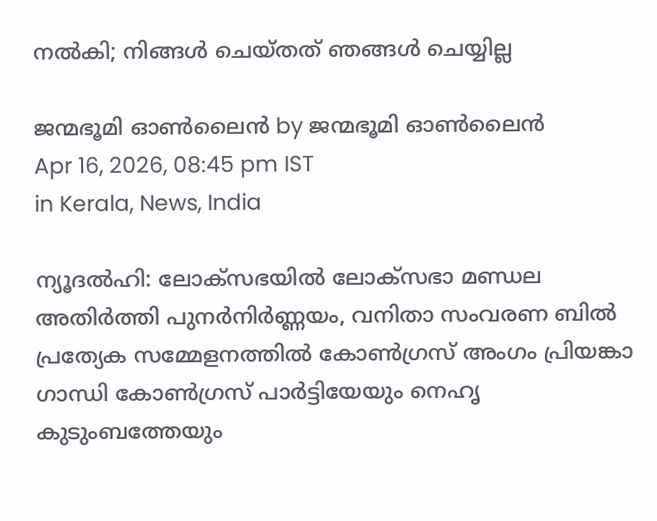നൽകി; നിങ്ങൾ ചെയ്തത് ഞങ്ങൾ ചെയ്യില്ല

ജന്മഭൂമി ഓണ്‍ലൈന്‍ by ജന്മഭൂമി ഓണ്‍ലൈന്‍
Apr 16, 2026, 08:45 pm IST
in Kerala, News, India

ന്യൂദൽഹി: ലോക്‌സഭയിൽ ലോക്‌സഭാ മണ്ഡല അതിർത്തി പുനർനിർണ്ണയം, വനിതാ സംവരണ ബിൽ പ്രത്യേക സമ്മേളനത്തിൽ കോൺഗ്രസ് അംഗം പ്രിയങ്കാ ഗാന്ധി കോൺഗ്രസ് പാർട്ടിയേയും നെഹൃ കുടുംബത്തേയും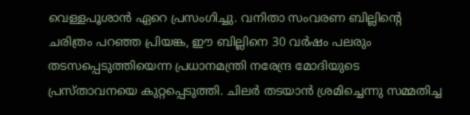വെള്ളപൂശാൻ ഏറെ പ്രസംഗിച്ചു. വനിതാ സംവരണ ബില്ലിന്റെ ചരിത്രം പറഞ്ഞ പ്രിയങ്ക, ഈ ബില്ലിനെ 30 വർഷം പലരും തടസപ്പെടുത്തിയെന്ന പ്രധാനമന്ത്രി നരേന്ദ്ര മോദിയുടെ പ്രസ്താവനയെ കുറ്റപ്പെടുത്തി. ചിലർ തടയാൻ ശ്രമിച്ചെന്നു സമ്മതിച്ച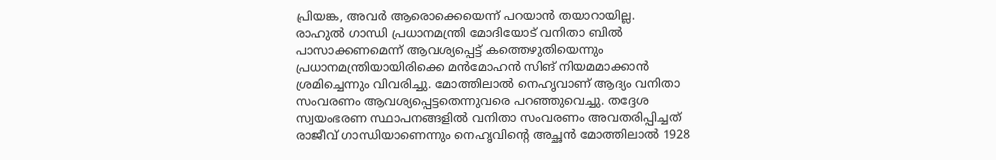പ്രിയങ്ക, അവർ ആരൊക്കെയെന്ന് പറയാൻ തയാറായില്ല.
രാഹുൽ ഗാന്ധി പ്രധാനമന്ത്രി മോദിയോട് വനിതാ ബിൽ പാസാക്കണമെന്ന് ആവശ്യപ്പെട്ട് കത്തെഴുതിയെന്നും പ്രധാനമന്ത്രിയായിരിക്കെ മൻമോഹൻ സിങ് നിയമമാക്കാൻ ശ്രമിച്ചെന്നും വിവരിച്ചു. മോത്തിലാൽ നെഹൃവാണ് ആദ്യം വനിതാ സംവരണം ആവശ്യപ്പെട്ടതെന്നുവരെ പറഞ്ഞുവെച്ചു. തദ്ദേശ സ്വയംഭരണ സ്ഥാപനങ്ങളിൽ വനിതാ സംവരണം അവതരിപ്പിച്ചത് രാജീവ് ഗാന്ധിയാണെന്നും നെഹൃവിന്റെ അച്ഛൻ മോത്തിലാൽ 1928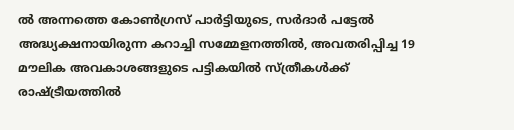ൽ അന്നത്തെ കോൺഗ്രസ് പാർട്ടിയുടെ, സർദാർ പട്ടേൽ അദ്ധ്യക്ഷനായിരുന്ന കറാച്ചി സമ്മേളനത്തിൽ, അവതരിപ്പിച്ച 19 മൗലിക അവകാശങ്ങളുടെ പട്ടികയിൽ സ്ത്രീകൾക്ക് രാഷ്‌ട്രീയത്തിൽ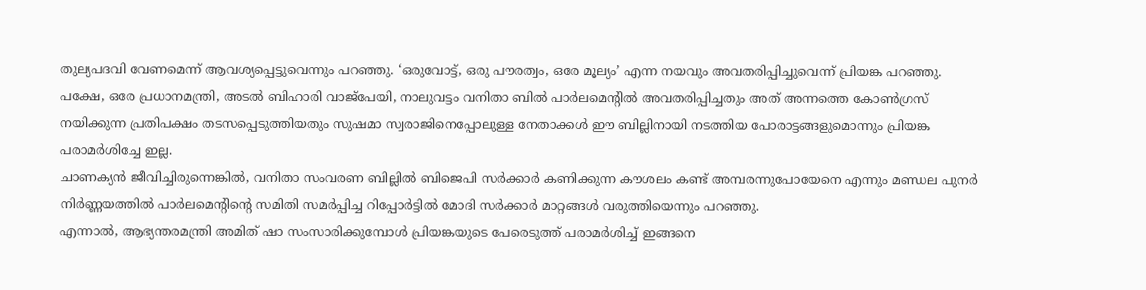തുല്യപദവി വേണമെന്ന് ആവശ്യപ്പെട്ടുവെന്നും പറഞ്ഞു. ‘ഒരുവോട്ട്, ഒരു പൗരത്വം, ഒരേ മൂല്യം’ എന്ന നയവും അവതരിപ്പിച്ചുവെന്ന് പ്രിയങ്ക പറഞ്ഞു.
പക്ഷേ, ഒരേ പ്രധാനമന്ത്രി, അടൽ ബിഹാരി വാജ്‌പേയി, നാലുവട്ടം വനിതാ ബിൽ പാർലമെന്റിൽ അവതരിപ്പിച്ചതും അത് അന്നത്തെ കോൺഗ്രസ് നയിക്കുന്ന പ്രതിപക്ഷം തടസപ്പെടുത്തിയതും സുഷമാ സ്വരാജിനെപ്പോലുള്ള നേതാക്കൾ ഈ ബില്ലിനായി നടത്തിയ പോരാട്ടങ്ങളുമൊന്നും പ്രിയങ്ക പരാമർശിച്ചേ ഇല്ല.
ചാണക്യൻ ജീവിച്ചിരുന്നെങ്കിൽ, വനിതാ സംവരണ ബില്ലിൽ ബിജെപി സർക്കാർ കണിക്കുന്ന കൗശലം കണ്ട് അമ്പരന്നുപോയേനെ എന്നും മണ്ഡല പുനർ നിർണ്ണയത്തിൽ പാർലമെന്റിന്റെ സമിതി സമർപ്പിച്ച റിപ്പോർട്ടിൽ മോദി സർക്കാർ മാറ്റങ്ങൾ വരുത്തിയെന്നും പറഞ്ഞു.
എന്നാൽ, ആഭ്യന്തരമന്ത്രി അമിത് ഷാ സംസാരിക്കുമ്പോൾ പ്രിയങ്കയുടെ പേരെടുത്ത് പരാമർശിച്ച് ഇങ്ങനെ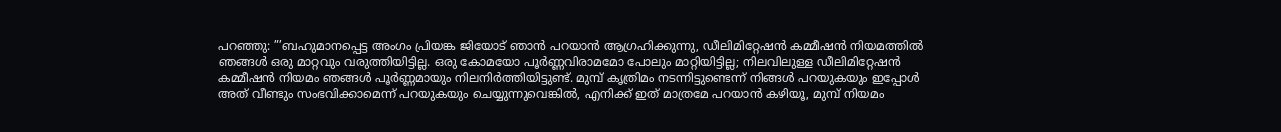പറഞ്ഞു: ”’ബഹുമാനപ്പെട്ട അംഗം പ്രിയങ്ക ജിയോട് ഞാൻ പറയാൻ ആഗ്രഹിക്കുന്നു, ഡീലിമിറ്റേഷൻ കമ്മീഷൻ നിയമത്തിൽ ഞങ്ങൾ ഒരു മാറ്റവും വരുത്തിയിട്ടില്ല. ഒരു കോമയോ പൂർണ്ണവിരാമമോ പോലും മാറ്റിയിട്ടില്ല; നിലവിലുള്ള ഡീലിമിറ്റേഷൻ കമ്മീഷൻ നിയമം ഞങ്ങൾ പൂർണ്ണമായും നിലനിർത്തിയിട്ടുണ്ട്. മുമ്പ് കൃത്രിമം നടന്നിട്ടുണ്ടെന്ന് നിങ്ങൾ പറയുകയും ഇപ്പോൾ അത് വീണ്ടും സംഭവിക്കാമെന്ന് പറയുകയും ചെയ്യുന്നുവെങ്കിൽ, എനിക്ക് ഇത് മാത്രമേ പറയാൻ കഴിയൂ, മുമ്പ് നിയമം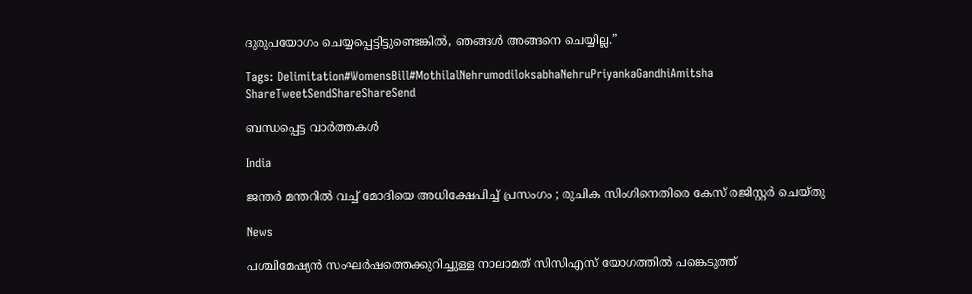ദുരുപയോഗം ചെയ്യപ്പെട്ടിട്ടുണ്ടെങ്കിൽ, ഞങ്ങൾ അങ്ങനെ ചെയ്യില്ല.”

Tags: Delimitation#WomensBill#MothilalNehrumodiloksabhaNehruPriyankaGandhiAmitsha
ShareTweetSendShareShareSend

ബന്ധപ്പെട്ട വാര്‍ത്തകള്‍

India

ജന്തർ മന്തറിൽ വച്ച് മോദിയെ അധിക്ഷേപിച്ച് പ്രസംഗം ; രുചിക സിംഗിനെതിരെ കേസ് രജിസ്റ്റർ ചെയ്തു

News

പശ്ചിമേഷ്യൻ സംഘർഷത്തെക്കുറിച്ചുള്ള നാലാമത് സിസിഎസ് യോഗത്തിൽ പങ്കെടുത്ത്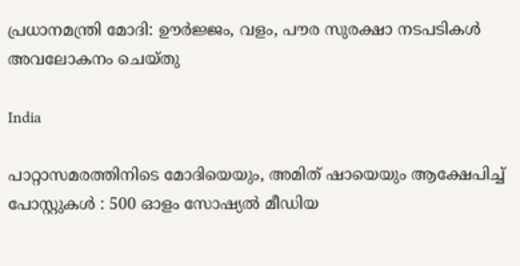പ്രധാനമന്ത്രി മോദി: ഊർജ്ജം, വളം, പൗര സുരക്ഷാ നടപടികൾ അവലോകനം ചെയ്തു

India

പാറ്റാസമരത്തിനിടെ മോദിയെയും, അമിത് ഷായെയും ആക്ഷേപിച്ച് പോസ്റ്റുകൾ : 500 ഓളം സോഷ്യൽ മീഡിയ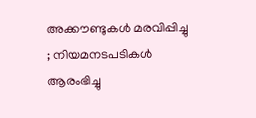അക്കൗണ്ടുകൾ മരവിപ്പിച്ചു ; നിയമനടപടികൾ ആരംഭിച്ചു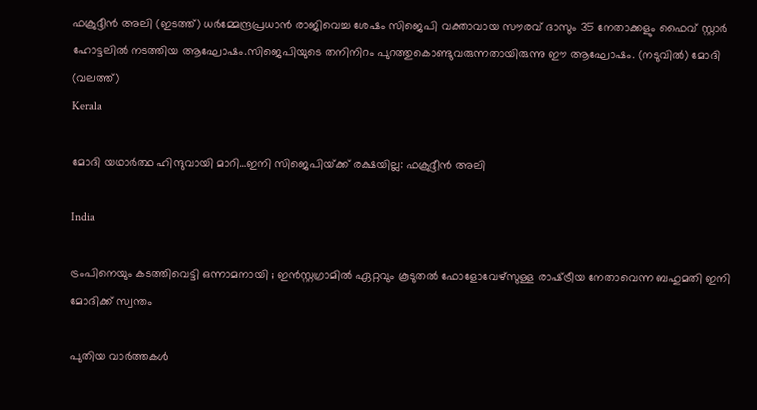ഫക്രുദ്ദീന്‍ അലി (ഇടത്ത്) ധര്‍മ്മേന്ദ്രപ്രധാന്‍ രാജിവെച്ച ശേഷം സിജെപി വക്താവായ സൗരവ് ദാസും 35 നേതാക്കളും ഫൈവ് സ്റ്റാര്‍ ഹോട്ടലില്‍ നടത്തിയ ആഘോഷം.സിജെപിയുടെ തനിനിറം പുറത്തുകൊണ്ടുവരുന്നതായിരുന്നു ഈ ആഘോഷം. (നടുവില്‍) മോദി (വലത്ത്)
Kerala

മോദി യഥാര്‍ത്ഥ ഹിന്ദുവായി മാറി…ഇനി സിജെപിയ്‌ക്ക് രക്ഷയില്ല: ഫക്രുദ്ദീന്‍ അലി

India

ട്രംപിനെയും കടത്തിവെട്ടി ഒന്നാമനായി ; ഇൻസ്റ്റഗ്രാമിൽ ഏറ്റവും കൂടുതൽ ഫോളോവേഴ്‌സുള്ള രാഷ്‌ട്രീയ നേതാവെന്ന ബഹുമതി ഇനി മോദിക്ക് സ്വന്തം

പുതിയ വാര്‍ത്തകള്‍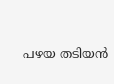പഴയ തടിയന്‍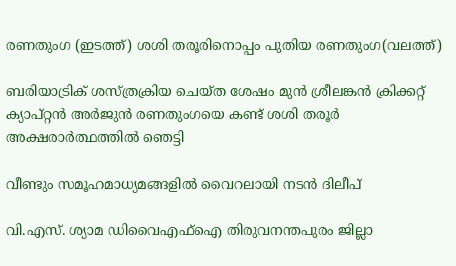രണതുംഗ (ഇടത്ത്) ശശി തരൂരിനൊപ്പം പുതിയ രണതുംഗ(വലത്ത്)

ബരിയാട്രിക് ശസ്ത്രക്രിയ ചെയ്ത ശേഷം മുന്‍ ശ്രീലങ്കന്‍ ക്രിക്കറ്റ് ക്യാപ്റ്റന്‍ അര്‍ജുന്‍ രണതുംഗയെ കണ്ട് ശശി തരൂര്‍ അക്ഷരാര്‍ത്ഥത്തില്‍ ഞെട്ടി

വീണ്ടും സമൂഹമാധ്യമങ്ങളില്‍ വൈറലായി നടന്‍ ദിലീപ്

വി.എസ്. ശ്യാമ ഡിവൈഎഫ്‌ഐ തിരുവനന്തപുരം ജില്ലാ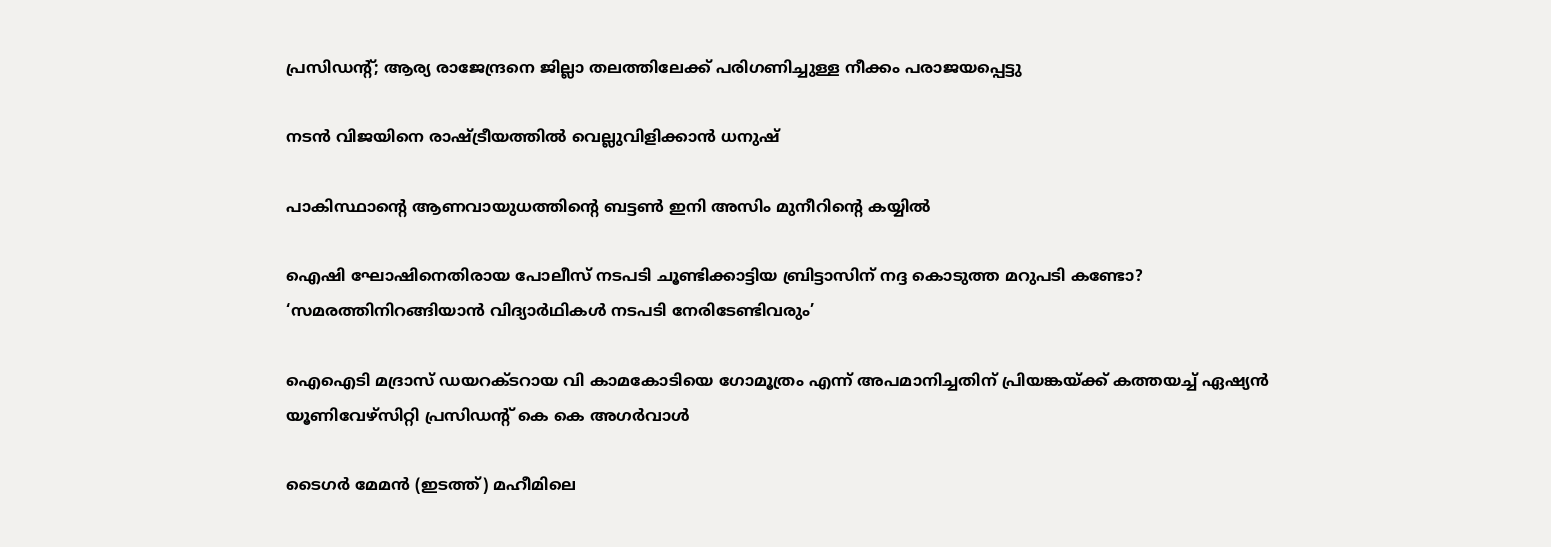പ്രസിഡന്റ്; ആര്യ രാജേന്ദ്രനെ ജില്ലാ തലത്തിലേക്ക് പരിഗണിച്ചുള്ള നീക്കം പരാജയപ്പെട്ടു

നടന്‍ വിജയിനെ രാഷ്‌ട്രീയത്തില്‍ വെല്ലുവിളിക്കാന്‍ ധനുഷ്

പാകിസ്ഥാന്റെ ആണവായുധത്തിന്റെ ബട്ടണ്‍ ഇനി അസിം മുനീറിന്റെ കയ്യില്‍

ഐഷി ഘോഷിനെതിരായ പോലീസ് നടപടി ചൂണ്ടിക്കാട്ടിയ ബ്രിട്ടാസിന് നദ്ദ കൊടുത്ത മറുപടി കണ്ടോ? ‘സമരത്തിനിറങ്ങിയാന്‍ വിദ്യാര്‍ഥികള്‍ നടപടി നേരിടേണ്ടിവരും’

ഐഐടി മദ്രാസ് ഡയറക്ടറായ വി കാമകോടിയെ ഗോമൂത്രം എന്ന് അപമാനിച്ചതിന് പ്രിയങ്കയ്‌ക്ക് കത്തയച്ച് ഏഷ്യൻ യൂണിവേഴ്‌സിറ്റി പ്രസിഡന്‍റ് കെ കെ അഗർവാൾ

ടൈഗര്‍ മേമന്‍ (ഇടത്ത്) മഹീമിലെ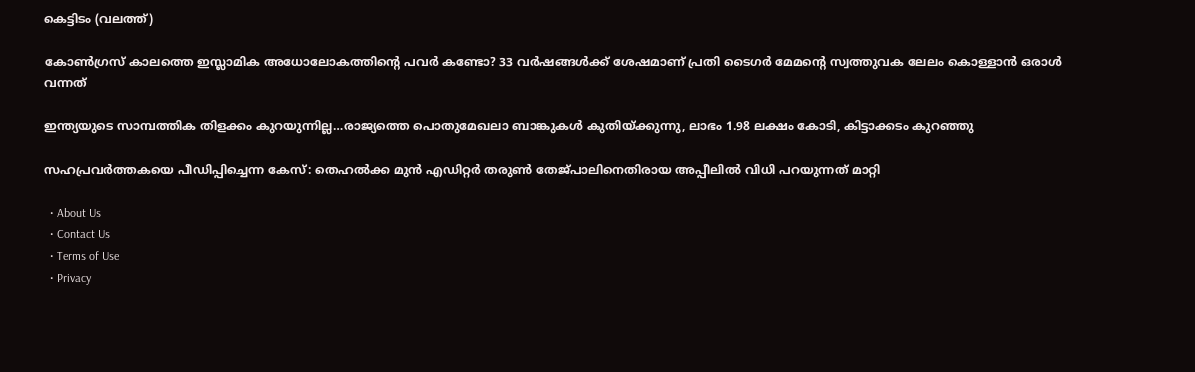കെട്ടിടം (വലത്ത്)

കോണ്‍ഗ്രസ് കാലത്തെ ഇസ്ലാമിക അധോലോകത്തിന്റെ പവര്‍ കണ്ടോ? 33 വര്‍ഷങ്ങള്‍ക്ക് ശേഷമാണ് പ്രതി ടൈഗര്‍ മേമന്റെ സ്വത്തുവക ലേലം കൊള്ളാൻ ഒരാള്‍ വന്നത്

ഇന്ത്യയുടെ സാമ്പത്തിക തിളക്കം കുറയുന്നില്ല…രാജ്യത്തെ പൊതുമേഖലാ ബാങ്കുകള്‍ കുതിയ്‌ക്കുന്നു, ലാഭം 1.98 ലക്ഷം കോടി, കിട്ടാക്കടം കുറഞ്ഞു

സഹപ്രവര്‍ത്തകയെ പീഡിപ്പിച്ചെന്ന കേസ്: തെഹല്‍ക്ക മുന്‍ എഡിറ്റര്‍ തരുണ്‍ തേജ്പാലിനെതിരായ അപ്പീലില്‍ വിധി പറയുന്നത് മാറ്റി

  • About Us
  • Contact Us
  • Terms of Use
  • Privacy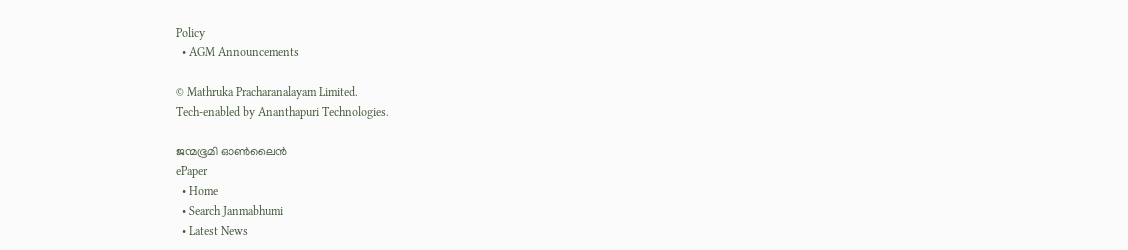Policy
  • AGM Announcements

© Mathruka Pracharanalayam Limited.
Tech-enabled by Ananthapuri Technologies.

ജന്മഭൂമി ഓണ്‍ലൈന്‍
ePaper
  • Home
  • Search Janmabhumi
  • Latest News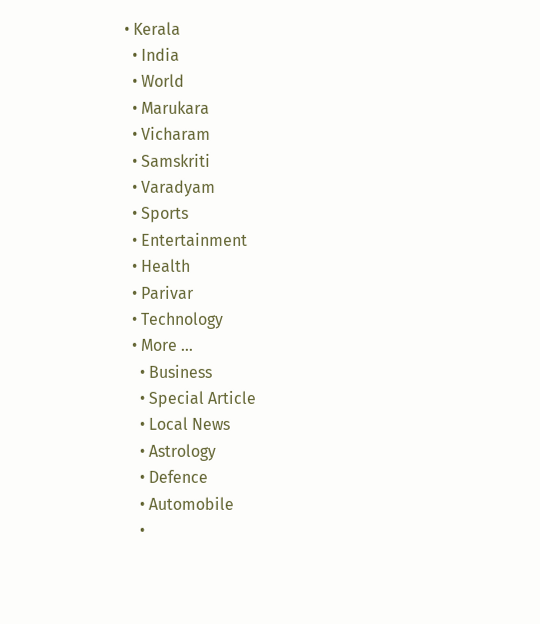• Kerala
  • India
  • World
  • Marukara
  • Vicharam
  • Samskriti
  • Varadyam
  • Sports
  • Entertainment
  • Health
  • Parivar
  • Technology
  • More …
    • Business
    • Special Article
    • Local News
    • Astrology
    • Defence
    • Automobile
    •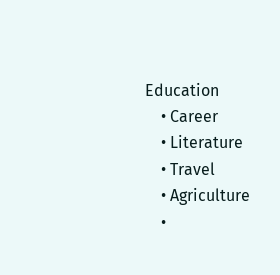Education
    • Career
    • Literature
    • Travel
    • Agriculture
    •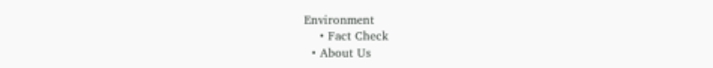Environment
    • Fact Check
  • About Us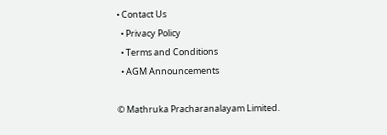• Contact Us
  • Privacy Policy
  • Terms and Conditions
  • AGM Announcements

© Mathruka Pracharanalayam Limited.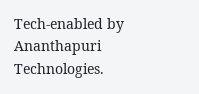Tech-enabled by Ananthapuri Technologies.